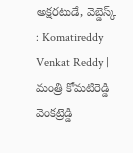అక్షరటుడే, వెబ్డెస్క్ : Komatireddy Venkat Reddy | మంత్రి కోమటిరెడ్డి వెంకట్రెడ్డి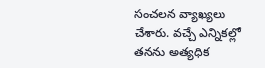సంచలన వ్యాఖ్యలు చేశారు. వచ్చే ఎన్నికల్లో తనను అత్యధిక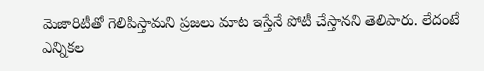మెజారిటీతో గెలిపిస్తామని ప్రజలు మాట ఇస్తేనే పోటీ చేస్తానని తెలిపారు. లేదంటే ఎన్నికల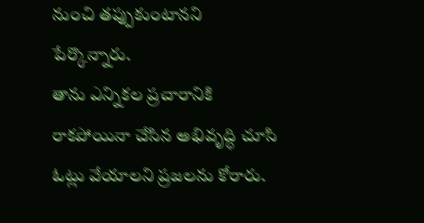నుంచి తప్పుకుంటానని పేర్కొన్నారు.
తాను ఎన్నికల ప్రచారానికి రాకపోయినా చేసిన అభివృద్ధి చూసి ఓట్లు వేయాలని ప్రజలను కోరారు.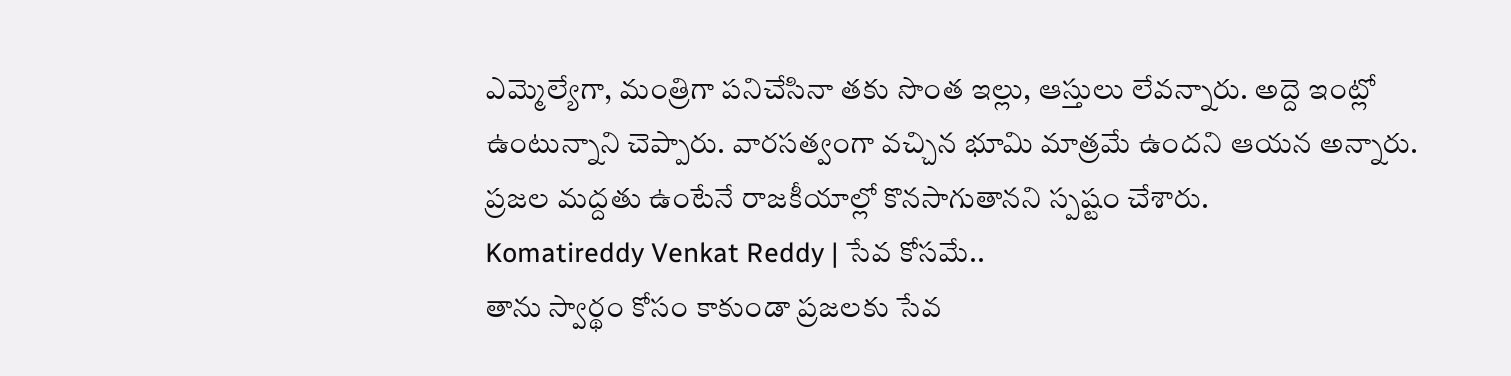ఎమ్మెల్యేగా, మంత్రిగా పనిచేసినా తకు సొంత ఇల్లు, ఆస్తులు లేవన్నారు. అద్దె ఇంట్లో ఉంటున్నాని చెప్పారు. వారసత్వంగా వచ్చిన భూమి మాత్రమే ఉందని ఆయన అన్నారు. ప్రజల మద్దతు ఉంటేనే రాజకీయాల్లో కొనసాగుతానని స్పష్టం చేశారు.
Komatireddy Venkat Reddy | సేవ కోసమే..
తాను స్వార్థం కోసం కాకుండా ప్రజలకు సేవ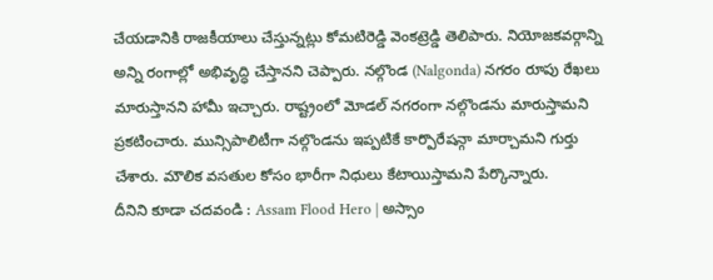చేయడానికి రాజకీయాలు చేస్తున్నట్లు కోమటిరెడ్డి వెంకట్రెడ్డి తెలిపారు. నియోజకవర్గాన్ని అన్ని రంగాల్లో అభివృద్ధి చేస్తానని చెప్పారు. నల్గొండ (Nalgonda) నగరం రూపు రేఖలు మారుస్తానని హామీ ఇచ్చారు. రాష్ట్రంలో మోడల్ నగరంగా నల్గొండను మారుస్తామని ప్రకటించారు. మున్సిపాలిటీగా నల్గొండను ఇప్పటికే కార్పొరేషన్గా మార్చామని గుర్తు చేశారు. మౌలిక వసతుల కోసం భారీగా నిధులు కేటాయిస్తామని పేర్కొన్నారు.
దీనిని కూడా చదవండి : Assam Flood Hero | అస్సాం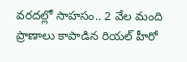వరదల్లో సాహసం.. 2 వేల మంది ప్రాణాలు కాపాడిన రియల్ హీరో